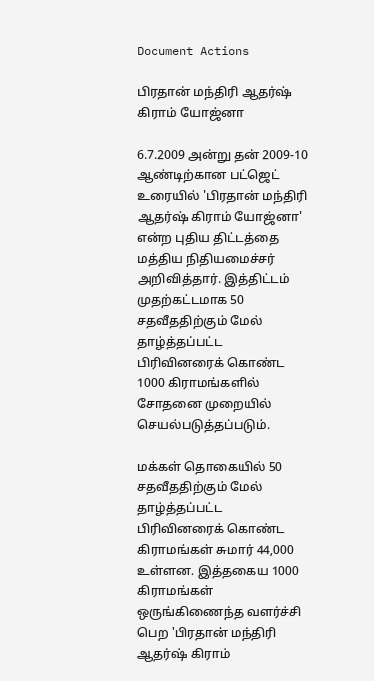Document Actions

பிரதான் மந்திரி ஆதர்ஷ் கிராம் யோஜ்னா

6.7.2009 அன்று தன் 2009-10 ஆண்டிற்கான பட்ஜெட் உரையில் 'பிரதான் மந்திரி ஆதர்ஷ் கிராம் யோஜ்னா' என்ற புதிய திட்டத்தை மத்திய நிதியமைச்சர் அறிவித்தார். இத்திட்டம் முதற்கட்டமாக 50 சதவீததிற்கும் மேல் தாழ்த்தப்பட்ட பிரிவினரைக் கொண்ட 1000 கிராமங்களில் சோதனை முறையில் செயல்படுத்தப்படும்.

மக்கள் தொகையில் 50 சதவீததிற்கும் மேல் தாழ்த்தப்பட்ட பிரிவினரைக் கொண்ட கிராமங்கள் சுமார் 44,000 உள்ளன. இத்தகைய 1000 கிராமங்கள் ஒருங்கிணைந்த வளர்ச்சி பெற 'பிரதான் மந்திரி ஆதர்ஷ் கிராம்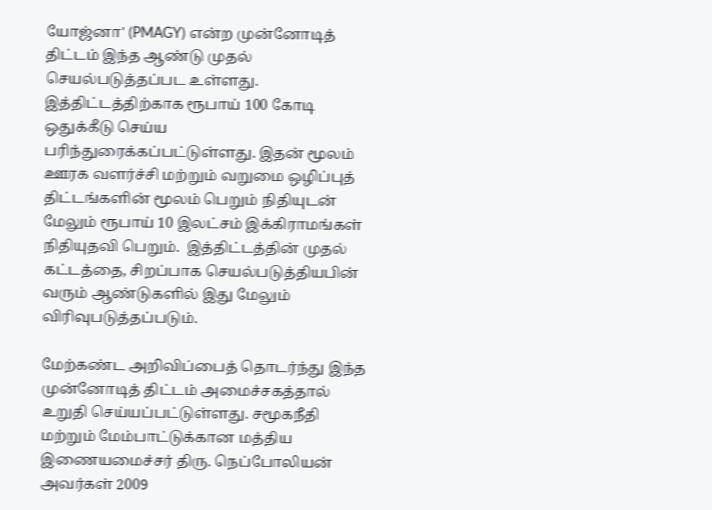யோஜ்னா' (PMAGY) என்ற முன்னோடித் திட்டம் இந்த ஆண்டு முதல் செயல்படுத்தப்பட உள்ளது.
இத்திட்டத்திற்காக ரூபாய் 100 கோடி ஒதுக்கீடு செய்ய பரிந்துரைக்கப்பட்டுள்ளது. இதன் மூலம் ஊரக வளர்ச்சி மற்றும் வறுமை ஒழிப்புத் திட்டங்களின் மூலம் பெறும் நிதியுடன் மேலும் ரூபாய் 10 இலட்சம் இக்கிராமங்கள் நிதியுதவி பெறும்.  இத்திட்டத்தின் முதல் கட்டத்தை, சிறப்பாக செயல்படுத்தியபின் வரும் ஆண்டுகளில் இது மேலும் விரிவுபடுத்தப்படும்.

மேற்கண்ட அறிவிப்பைத் தொடர்ந்து இந்த முன்னோடித் திட்டம் அமைச்சகத்தால் உறுதி செய்யப்பட்டுள்ளது. சமூகநீதி மற்றும் மேம்பாட்டுக்கான மத்திய இணையமைச்சர் திரு. நெப்போலியன் அவர்கள் 2009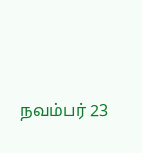நவம்பர் 23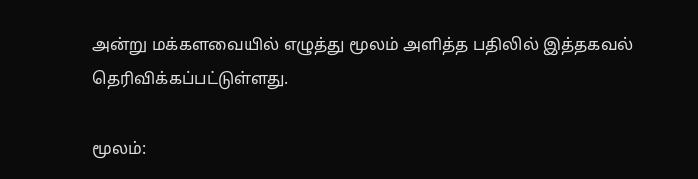அன்று மக்களவையில் எழுத்து மூலம் அளித்த பதிலில் இத்தகவல் தெரிவிக்கப்பட்டுள்ளது.

மூலம்: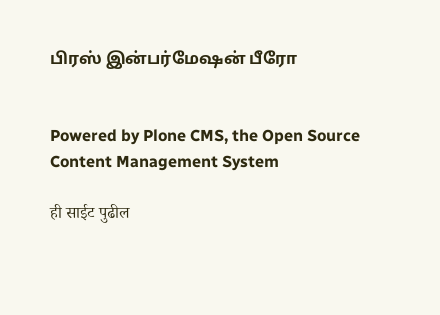பிரஸ் இன்பர்மேஷன் பீரோ


Powered by Plone CMS, the Open Source Content Management System

ही साईट पुढील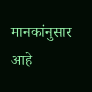मानकांनुसार आहे